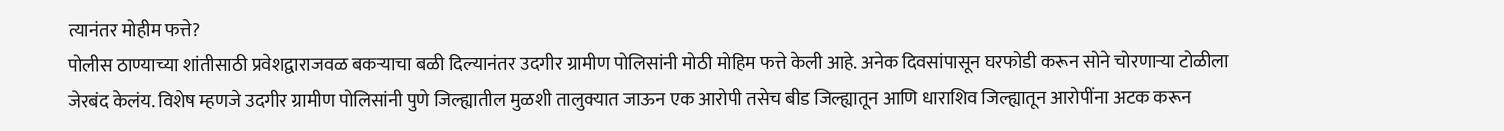त्यानंतर मोहीम फत्ते?
पोलीस ठाण्याच्या शांतीसाठी प्रवेशद्वाराजवळ बकऱ्याचा बळी दिल्यानंतर उदगीर ग्रामीण पोलिसांनी मोठी मोहिम फत्ते केली आहे. अनेक दिवसांपासून घरफोडी करून सोने चोरणाऱ्या टोळीला जेरबंद केलंय. विशेष म्हणजे उदगीर ग्रामीण पोलिसांनी पुणे जिल्ह्यातील मुळशी तालुक्यात जाऊन एक आरोपी तसेच बीड जिल्ह्यातून आणि धाराशिव जिल्ह्यातून आरोपींना अटक करून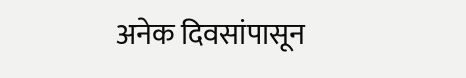अनेक दिवसांपासून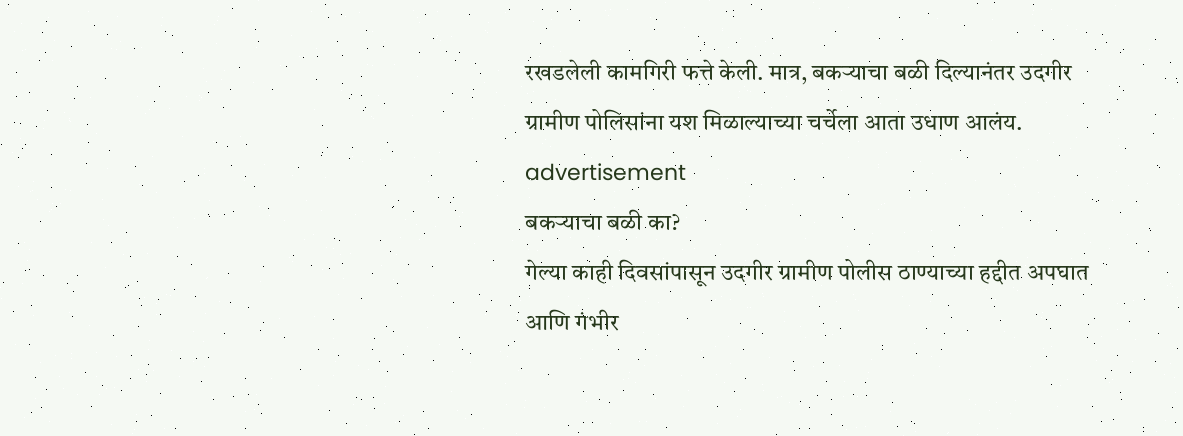रखडलेली कामगिरी फत्ते केली. मात्र, बकऱ्याचा बळी दिल्यानंतर उदगीर ग्रामीण पोलिसांना यश मिळाल्याच्या चर्चेला आता उधाण आलंय.
advertisement
बकऱ्याचा बळी का?
गेल्या काही दिवसांपासून उदगीर ग्रामीण पोलीस ठाण्याच्या हद्दीत अपघात आणि गंभीर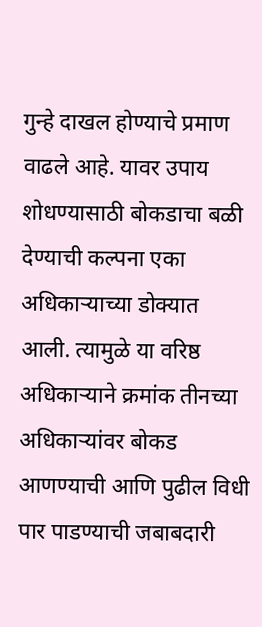गुन्हे दाखल होण्याचे प्रमाण वाढले आहे. यावर उपाय शोधण्यासाठी बोकडाचा बळी देण्याची कल्पना एका अधिकाऱ्याच्या डोक्यात आली. त्यामुळे या वरिष्ठ अधिकाऱ्याने क्रमांक तीनच्या अधिकाऱ्यांवर बोकड आणण्याची आणि पुढील विधी पार पाडण्याची जबाबदारी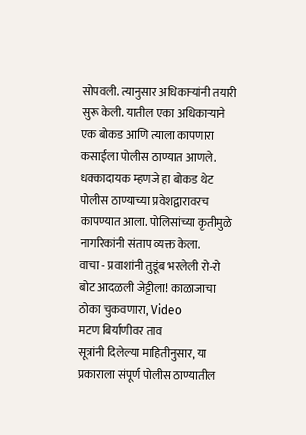सोपवली. त्यानुसार अधिकाऱ्यांनी तयारी सुरू केली. यातील एका अधिकाऱ्याने एक बोकड आणि त्याला कापणारा कसाईला पोलीस ठाण्यात आणले. धक्कादायक म्हणजे हा बोकड थेट पोलीस ठाण्याच्या प्रवेशद्वारावरच कापण्यात आला. पोलिसांच्या कृतीमुळे नागरिकांनी संताप व्यक्त केला.
वाचा - प्रवाशांनी तुडूंब भरलेली रो-रो बोट आदळली जेट्टीला! काळाजाचा ठोका चुकवणारा, Video
मटण बिर्याणीवर ताव
सूत्रांनी दिलेल्या माहितीनुसार, या प्रकाराला संपूर्ण पोलीस ठाण्यातील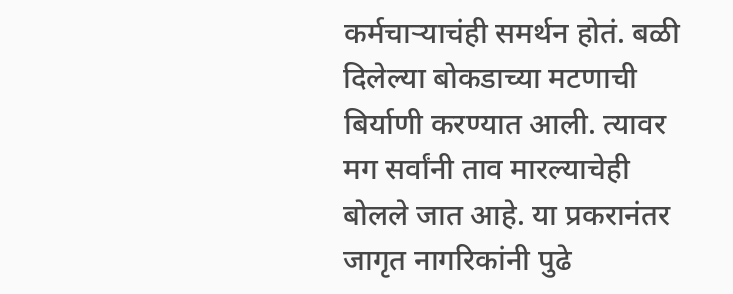कर्मचाऱ्याचंही समर्थन होतं. बळी दिलेल्या बोकडाच्या मटणाची बिर्याणी करण्यात आली. त्यावर मग सर्वांनी ताव मारल्याचेही बोलले जात आहे. या प्रकरानंतर जागृत नागरिकांनी पुढे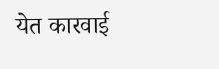येत कारवाई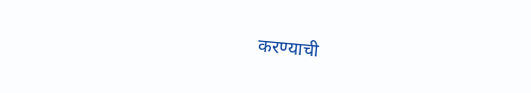करण्याची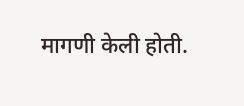मागणी केली होती.